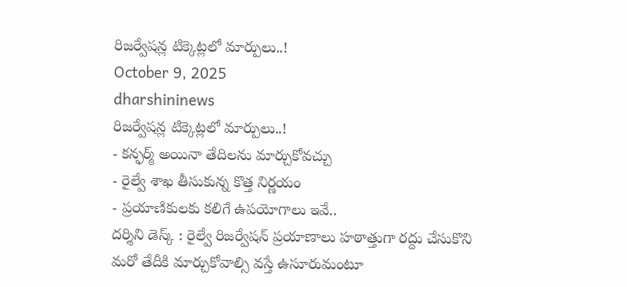రిజర్వేషన్ల టిక్కెట్లలో మార్పులు..!
October 9, 2025
dharshininews
రిజర్వేషన్ల టిక్కెట్లలో మార్పులు..!
- కన్ఫర్మ్ అయినా తేదిలను మార్చుకోవచ్చు
- రైల్వే శాఖ తీసుకున్న కొత్త నిర్ణయం
- ప్రయాణికులకు కలిగే ఉపయోగాలు ఇవే..
దర్శిని డెస్క్ : రైల్వే రిజర్వేషన్ ప్రయాణాలు హఠాత్తుగా రద్దు చేసుకొని మరో తేదీకి మార్చుకోవాల్సి వస్తే ఉసూరుమంటూ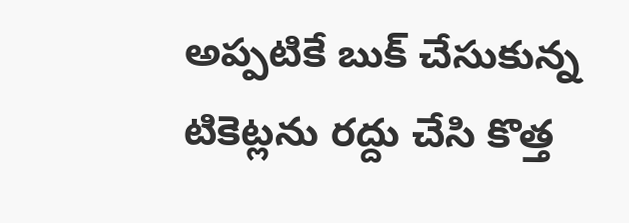అప్పటికే బుక్ చేసుకున్న టికెట్లను రద్దు చేసి కొత్త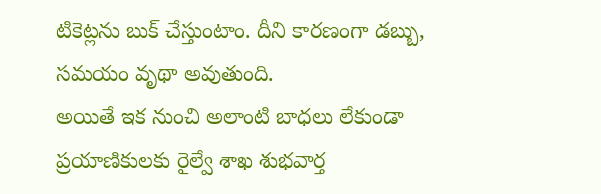టికెట్లను బుక్ చేస్తుంటాం. దీని కారణంగా డబ్బు, సమయం వృథా అవుతుంది.
అయితే ఇక నుంచి అలాంటి బాధలు లేకుండా ప్రయాణికులకు రైల్వే శాఖ శుభవార్త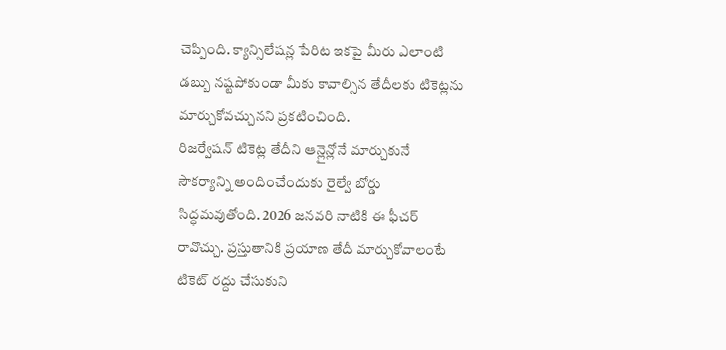చెప్పింది. క్యాన్సిలేషన్ల పేరిట ఇకపై మీరు ఎలాంటి డబ్బు నష్టపోకుండా మీకు కావాల్సిన తేదీలకు టికెట్లను మార్చుకోవచ్చునని ప్రకటించింది.
రిజర్వేషన్ టికెట్ల తేదీని ఆన్లైన్లోనే మార్చుకునే సౌకర్యాన్ని అందించేందుకు రైల్వే బోర్డు సిద్ధమవుతోంది. 2026 జనవరి నాటికి ఈ ఫీచర్ రావొచ్చు. ప్రస్తుతానికి ప్రయాణ తేదీ మార్చుకోవాలంటే టికెట్ రద్దు చేసుకుని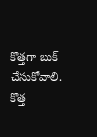కొత్తగా బుక్ చేసుకోవాలి. కొత్త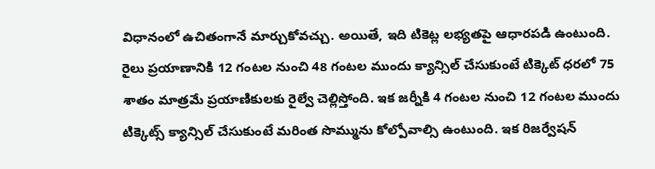విధానంలో ఉచితంగానే మార్చుకోవచ్చు. అయితే, ఇది టికెట్ల లభ్యతపై ఆధారపడి ఉంటుంది.
రైలు ప్రయాణానికి 12 గంటల నుంచి 48 గంటల ముందు క్యాన్సిల్ చేసుకుంటే టిక్కెట్ ధరలో 75 శాతం మాత్రమే ప్రయాణికులకు రైల్వే చెల్లిస్తోంది. ఇక జర్నీకి 4 గంటల నుంచి 12 గంటల ముందు టిక్కెట్స్ క్యాన్సిల్ చేసుకుంటే మరింత సొమ్మును కోల్పోవాల్సి ఉంటుంది. ఇక రిజర్వేషన్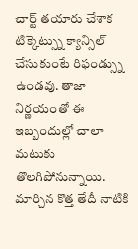చార్ట్ తయారు చేశాక టిక్కెట్స్ను క్యాన్సిల్ చేసుకుంటే రిఫండ్స్ను ఉండవు. తాజా నిర్ణయంతో ఈ ఇబ్బందుల్లో చాలా మటుకు తొలగిపోనున్నాయి. మార్చిన కొత్త తేదీ నాటికి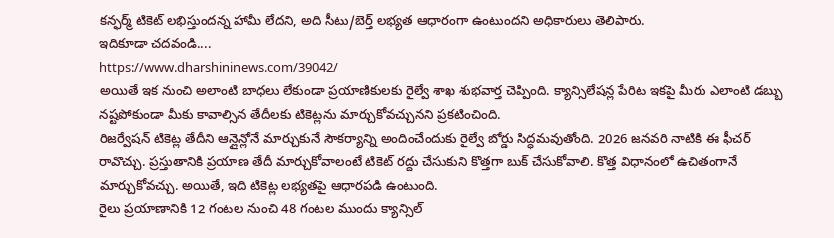కన్ఫర్మ్ టికెట్ లభిస్తుందన్న హామీ లేదని, అది సీటు/బెర్త్ లభ్యత ఆధారంగా ఉంటుందని అధికారులు తెలిపారు.
ఇదికూడా చదవండి....
https://www.dharshininews.com/39042/
అయితే ఇక నుంచి అలాంటి బాధలు లేకుండా ప్రయాణికులకు రైల్వే శాఖ శుభవార్త చెప్పింది. క్యాన్సిలేషన్ల పేరిట ఇకపై మీరు ఎలాంటి డబ్బు నష్టపోకుండా మీకు కావాల్సిన తేదీలకు టికెట్లను మార్చుకోవచ్చునని ప్రకటించింది.
రిజర్వేషన్ టికెట్ల తేదీని ఆన్లైన్లోనే మార్చుకునే సౌకర్యాన్ని అందించేందుకు రైల్వే బోర్డు సిద్ధమవుతోంది. 2026 జనవరి నాటికి ఈ ఫీచర్ రావొచ్చు. ప్రస్తుతానికి ప్రయాణ తేదీ మార్చుకోవాలంటే టికెట్ రద్దు చేసుకుని కొత్తగా బుక్ చేసుకోవాలి. కొత్త విధానంలో ఉచితంగానే మార్చుకోవచ్చు. అయితే, ఇది టికెట్ల లభ్యతపై ఆధారపడి ఉంటుంది.
రైలు ప్రయాణానికి 12 గంటల నుంచి 48 గంటల ముందు క్యాన్సిల్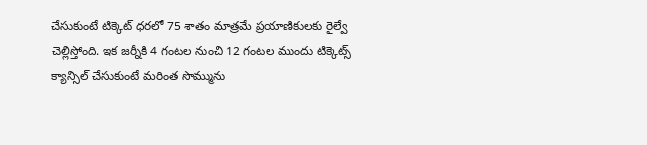చేసుకుంటే టిక్కెట్ ధరలో 75 శాతం మాత్రమే ప్రయాణికులకు రైల్వే చెల్లిస్తోంది. ఇక జర్నీకి 4 గంటల నుంచి 12 గంటల ముందు టిక్కెట్స్ క్యాన్సిల్ చేసుకుంటే మరింత సొమ్మును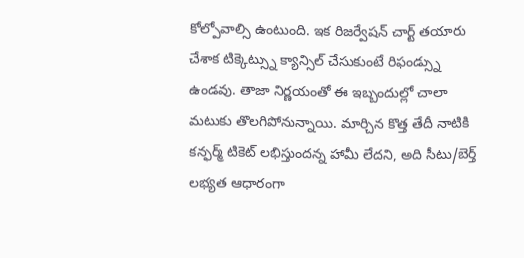కోల్పోవాల్సి ఉంటుంది. ఇక రిజర్వేషన్ చార్ట్ తయారు చేశాక టిక్కెట్స్ను క్యాన్సిల్ చేసుకుంటే రిఫండ్స్ను ఉండవు. తాజా నిర్ణయంతో ఈ ఇబ్బందుల్లో చాలా మటుకు తొలగిపోనున్నాయి. మార్చిన కొత్త తేదీ నాటికి కన్ఫర్మ్ టికెట్ లభిస్తుందన్న హామీ లేదని, అది సీటు/బెర్త్ లభ్యత ఆధారంగా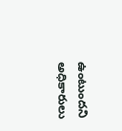ఉంటుందని అధికారులు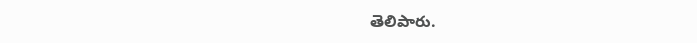తెలిపారు.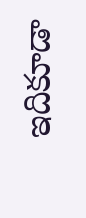ఇదికూడా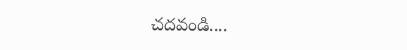చదవండి....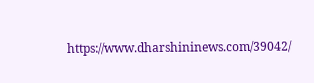https://www.dharshininews.com/39042/